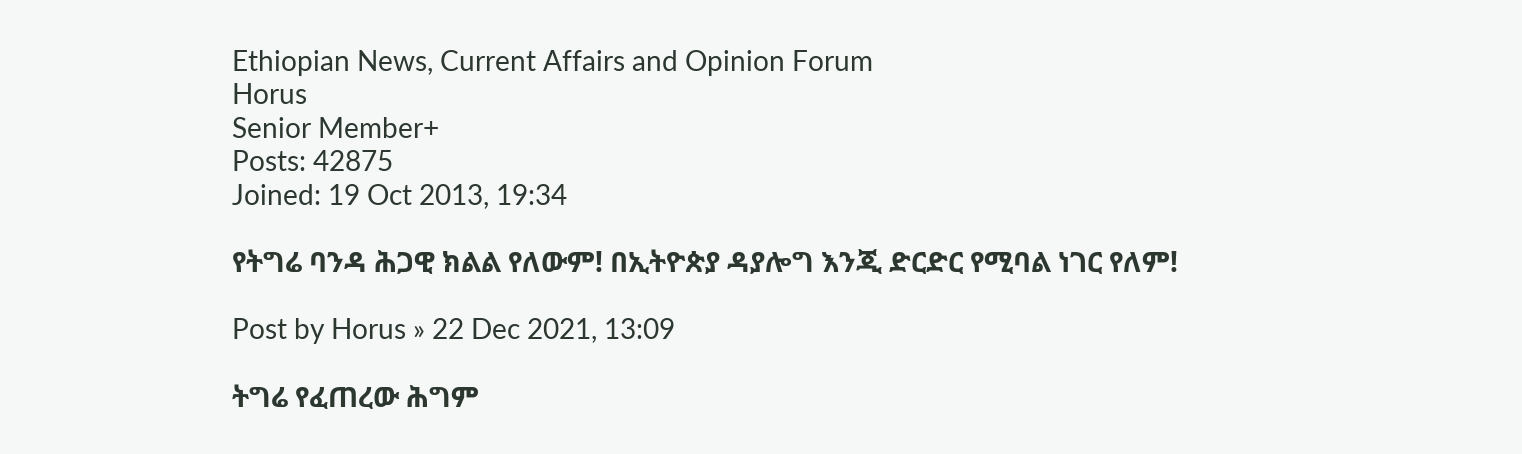Ethiopian News, Current Affairs and Opinion Forum
Horus
Senior Member+
Posts: 42875
Joined: 19 Oct 2013, 19:34

የትግሬ ባንዳ ሕጋዊ ክልል የለውም! በኢትዮጵያ ዳያሎግ እንጂ ድርድር የሚባል ነገር የለም!

Post by Horus » 22 Dec 2021, 13:09

ትግሬ የፈጠረው ሕግም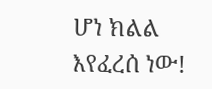ሆነ ክልል እየፈረሰ ነው!